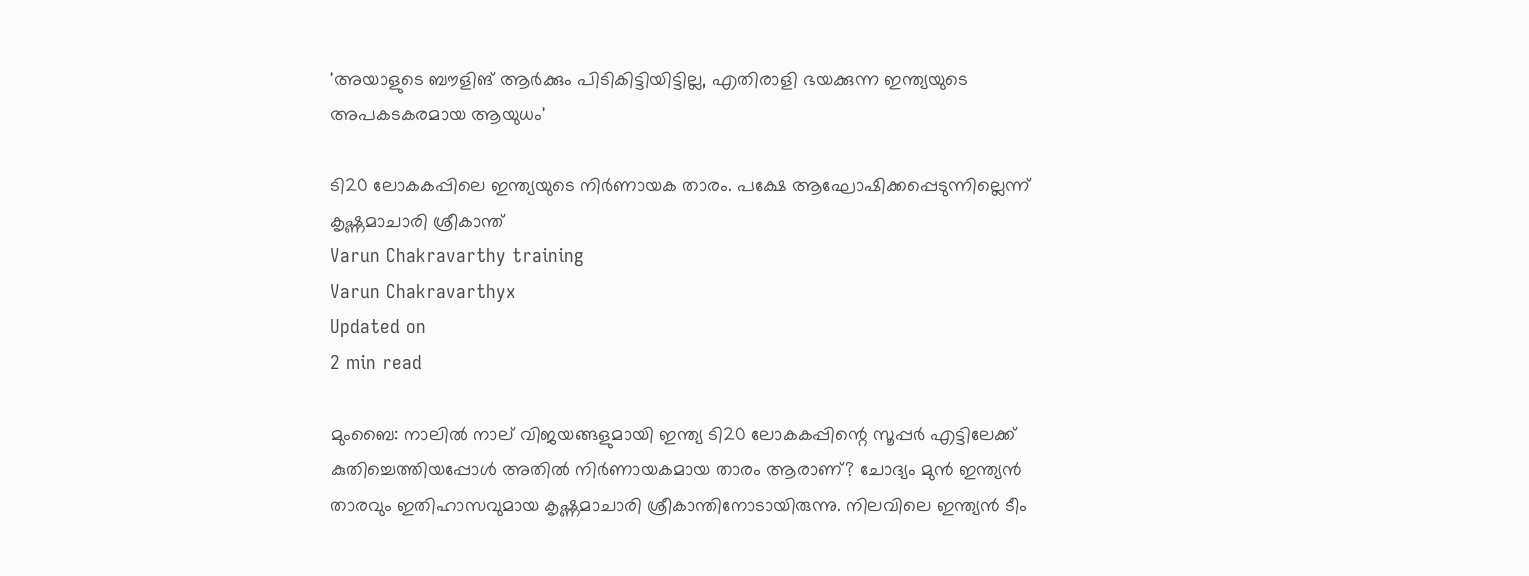'അയാളുടെ ബൗളിങ് ആര്‍ക്കും പിടികിട്ടിയിട്ടില്ല, എതിരാളി ഭയക്കുന്ന ഇന്ത്യയുടെ അപകടകരമായ ആയുധം'

ടി20 ലോകകപ്പിലെ ഇന്ത്യയുടെ നിര്‍ണായക താരം. പക്ഷേ ആഘോഷിക്കപ്പെടുന്നില്ലെന്ന് കൃഷ്ണമാചാരി ശ്രീകാന്ത്
Varun Chakravarthy training
Varun Chakravarthyx
Updated on
2 min read

മുംബൈ: നാലില്‍ നാല് വിജയങ്ങളുമായി ഇന്ത്യ ടി20 ലോകകപ്പിന്റെ സൂപ്പര്‍ എട്ടിലേക്ക് കുതിച്ചെത്തിയപ്പോള്‍ അതില്‍ നിര്‍ണായകമായ താരം ആരാണ്? ചോദ്യം മുന്‍ ഇന്ത്യന്‍ താരവും ഇതിഹാസവുമായ കൃഷ്ണമാചാരി ശ്രീകാന്തിനോടായിരുന്നു. നിലവിലെ ഇന്ത്യന്‍ ടീം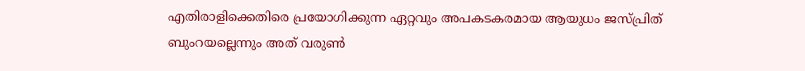എതിരാളിക്കെതിരെ പ്രയോഗിക്കുന്ന ഏറ്റവും അപകടകരമായ ആയുധം ജസ്പ്രിത് ബുംറയല്ലെന്നും അത് വരുണ്‍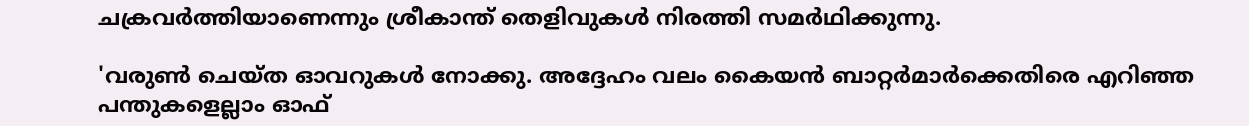ചക്രവര്‍ത്തിയാണെന്നും ശ്രീകാന്ത് തെളിവുകള്‍ നിരത്തി സമര്‍ഥിക്കുന്നു.

'വരുണ്‍ ചെയ്ത ഓവറുകള്‍ നോക്കു. അദ്ദേഹം വലം കൈയന്‍ ബാറ്റര്‍മാര്‍ക്കെതിരെ എറിഞ്ഞ പന്തുകളെല്ലാം ഓഫ്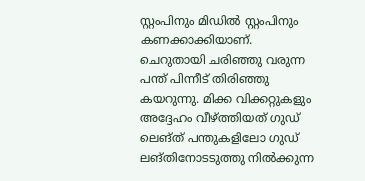സ്റ്റംപിനും മിഡില്‍ സ്റ്റംപിനും കണക്കാക്കിയാണ്. ചെറുതായി ചരിഞ്ഞു വരുന്ന പന്ത് പിന്നീട് തിരിഞ്ഞു കയറുന്നു. മിക്ക വിക്കറ്റുകളും അദ്ദേഹം വീഴ്ത്തിയത് ഗുഡ് ലെങ്ത് പന്തുകളിലോ ഗുഡ് ലങ്തിനോടടുത്തു നില്‍ക്കുന്ന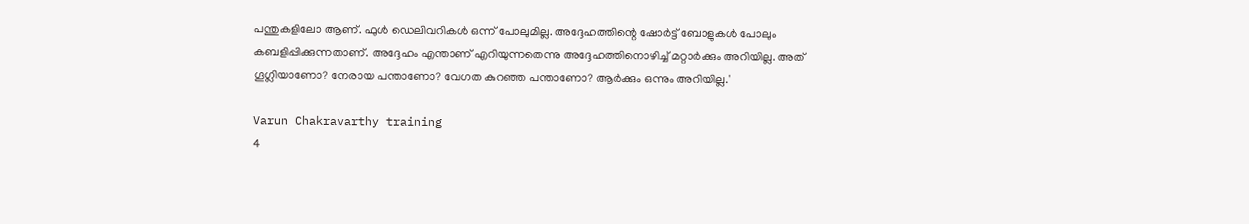പന്തുകളിലോ ആണ്. ഫുള്‍ ഡെലിവറികള്‍ ഒന്ന് പോലുമില്ല. അദ്ദേഹത്തിന്റെ ഷോര്‍ട്ട് ബോളുകള്‍ പോലും കബളിപ്പിക്കുന്നതാണ്. അദ്ദേഹം എന്താണ് എറിയുന്നതെന്നു അദ്ദേഹത്തിനൊഴിച്ച് മറ്റാര്‍ക്കും അറിയില്ല. അത് ഗൂഗ്ലിയാണോ? നേരായ പന്താണോ? വേഗത കുറഞ്ഞ പന്താണോ? ആര്‍ക്കും ഒന്നും അറിയില്ല.'

Varun Chakravarthy training
4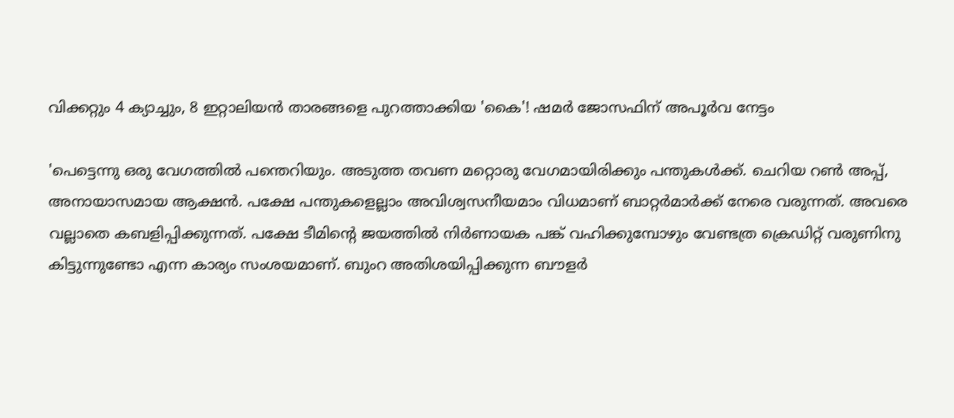വിക്കറ്റും 4 ക്യാച്ചും, 8 ഇറ്റാലിയന്‍ താരങ്ങളെ പുറത്താക്കിയ 'കൈ'! ഷമര്‍ ജോസഫിന് അപൂര്‍വ നേട്ടം

'പെട്ടെന്നു ഒരു വേഗത്തില്‍ പന്തെറിയും. അടുത്ത തവണ മറ്റൊരു വേഗമായിരിക്കും പന്തുകള്‍ക്ക്. ചെറിയ റണ്‍ അപ്പ്, അനായാസമായ ആക്ഷന്‍. പക്ഷേ പന്തുകളെല്ലാം അവിശ്വസനീയമാം വിധമാണ് ബാറ്റര്‍മാര്‍ക്ക് നേരെ വരുന്നത്. അവരെ വല്ലാതെ കബളിപ്പിക്കുന്നത്. പക്ഷേ ടീമിന്റെ ജയത്തില്‍ നിര്‍ണായക പങ്ക് വഹിക്കുമ്പോഴും വേണ്ടത്ര ക്രെഡിറ്റ് വരുണിനു കിട്ടുന്നുണ്ടോ എന്ന കാര്യം സംശയമാണ്. ബുംറ അതിശയിപ്പിക്കുന്ന ബൗളര്‍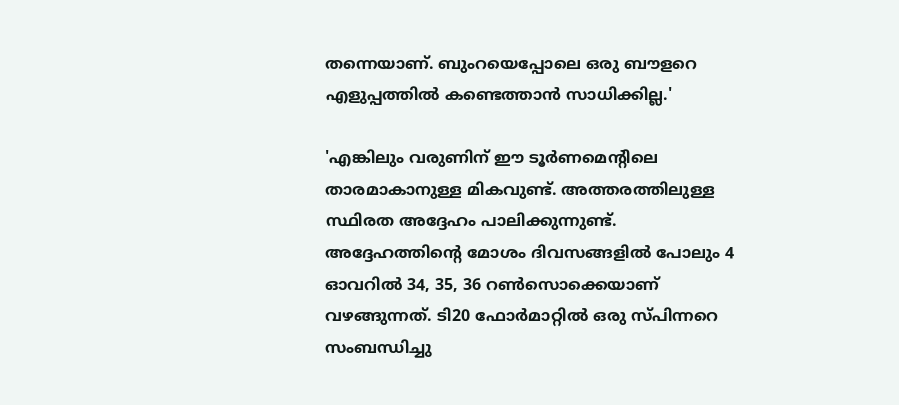തന്നെയാണ്. ബുംറയെപ്പോലെ ഒരു ബൗളറെ എളുപ്പത്തില്‍ കണ്ടെത്താന്‍ സാധിക്കില്ല.'

'എങ്കിലും വരുണിന് ഈ ടൂര്‍ണമെന്റിലെ താരമാകാനുള്ള മികവുണ്ട്. അത്തരത്തിലുള്ള സ്ഥിരത അദ്ദേഹം പാലിക്കുന്നുണ്ട്. അദ്ദേഹത്തിന്റെ മോശം ദിവസങ്ങളില്‍ പോലും 4 ഓവറില്‍ 34, 35, 36 റണ്‍സൊക്കെയാണ് വഴങ്ങുന്നത്. ടി20 ഫോര്‍മാറ്റില്‍ ഒരു സ്പിന്നറെ സംബന്ധിച്ചു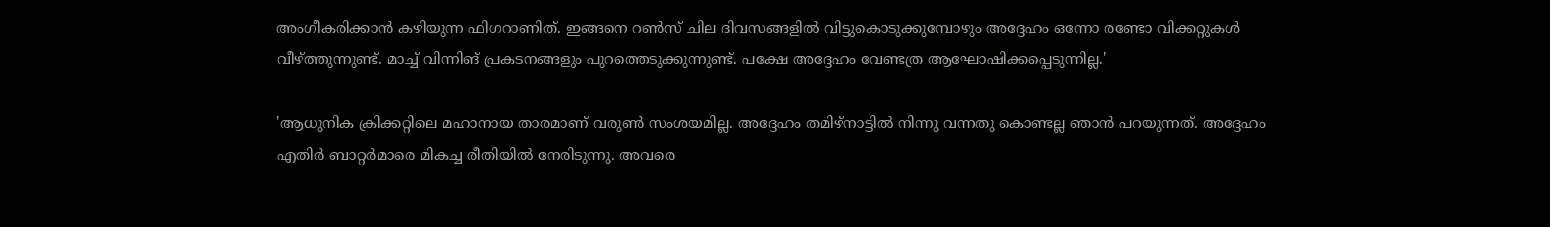അംഗീകരിക്കാന്‍ കഴിയുന്ന ഫിഗറാണിത്. ഇങ്ങനെ റണ്‍സ് ചില ദിവസങ്ങളില്‍ വിട്ടുകൊടുക്കുമ്പോഴും അദ്ദേഹം ഒന്നോ രണ്ടോ വിക്കറ്റുകള്‍ വീഴ്ത്തുന്നുണ്ട്. മാച്ച് വിന്നിങ് പ്രകടനങ്ങളും പുറത്തെടുക്കുന്നുണ്ട്. പക്ഷേ അദ്ദേഹം വേണ്ടത്ര ആഘോഷിക്കപ്പെടുന്നില്ല.'

'ആധുനിക ക്രിക്കറ്റിലെ മഹാനായ താരമാണ് വരുണ്‍ സംശയമില്ല. അദ്ദേഹം തമിഴ്‌നാട്ടില്‍ നിന്നു വന്നതു കൊണ്ടല്ല ഞാന്‍ പറയുന്നത്. അദ്ദേഹം എതിര്‍ ബാറ്റര്‍മാരെ മികച്ച രീതിയില്‍ നേരിടുന്നു. അവരെ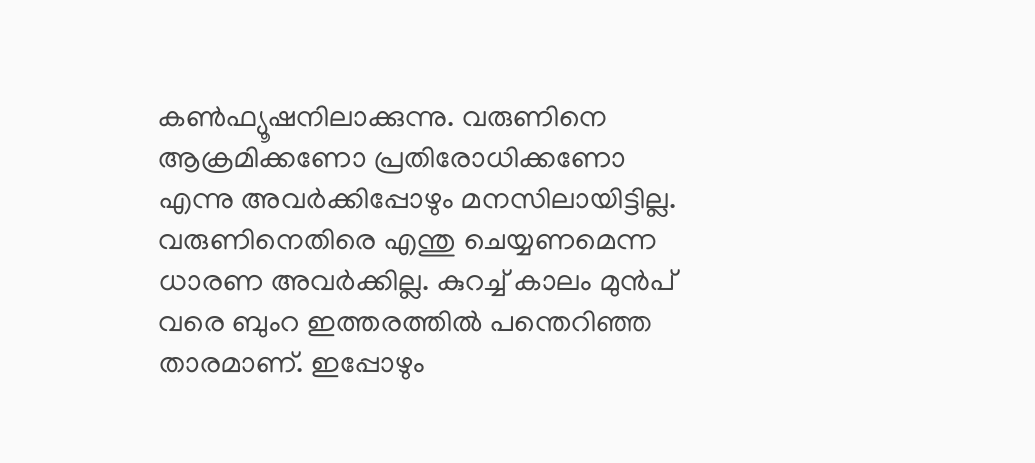കണ്‍ഫ്യൂഷനിലാക്കുന്നു. വരുണിനെ ആക്രമിക്കണോ പ്രതിരോധിക്കണോ എന്നു അവര്‍ക്കിപ്പോഴും മനസിലായിട്ടില്ല. വരുണിനെതിരെ എന്തു ചെയ്യണമെന്ന ധാരണ അവര്‍ക്കില്ല. കുറച്ച് കാലം മുന്‍പ് വരെ ബുംറ ഇത്തരത്തില്‍ പന്തെറിഞ്ഞ താരമാണ്. ഇപ്പോഴും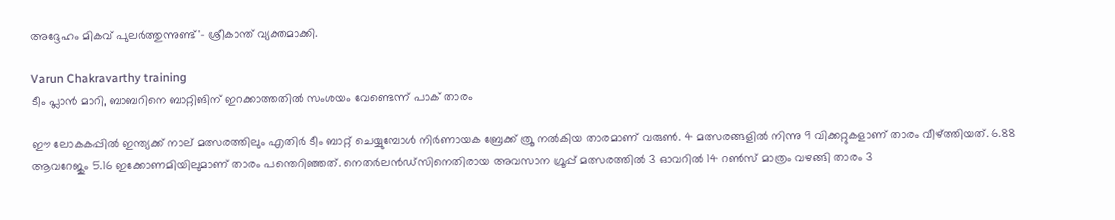അദ്ദേഹം മികവ് പുലര്‍ത്തുന്നുണ്ട്'- ശ്രീകാന്ത് വ്യക്തമാക്കി.

Varun Chakravarthy training
ടീം പ്ലാൻ മാറി, ബാബറിനെ ബാറ്റിങിന് ഇറക്കാത്തതിൽ സംശയം വേണ്ടെന്ന് പാക് താരം

ഈ ലോകകപ്പില്‍ ഇന്ത്യക്ക് നാല് മത്സരത്തിലും എതിര്‍ ടീം ബാറ്റ് ചെയ്യുമ്പോള്‍ നിര്‍ണായക ബ്രേക്ക് ത്രൂ നല്‍കിയ താരമാണ് വരുണ്‍. 4 മത്സരങ്ങളില്‍ നിന്നു 9 വിക്കറ്റുകളാണ് താരം വീഴ്ത്തിയത്. 6.88 ആവറേജും 5.16 ഇക്കോണമിയിലുമാണ് താരം പന്തെറിഞ്ഞത്. നെതര്‍ലന്‍ഡ്‌സിനെതിരായ അവസാന ഗ്രൂപ്പ് മത്സരത്തില്‍ 3 ഓവറില്‍ 14 റണ്‍സ് മാത്രം വഴങ്ങി താരം 3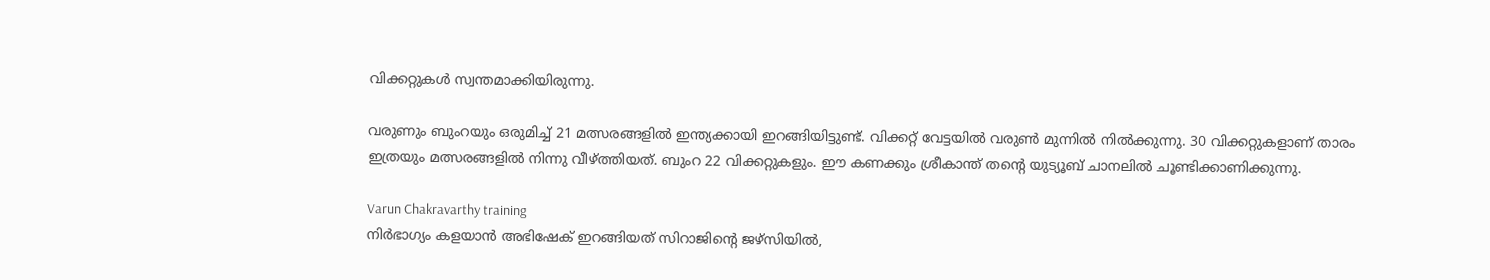വിക്കറ്റുകള്‍ സ്വന്തമാക്കിയിരുന്നു.

വരുണും ബുംറയും ഒരുമിച്ച് 21 മത്സരങ്ങളില്‍ ഇന്ത്യക്കായി ഇറങ്ങിയിട്ടുണ്ട്. വിക്കറ്റ് വേട്ടയില്‍ വരുണ്‍ മുന്നില്‍ നില്‍ക്കുന്നു. 30 വിക്കറ്റുകളാണ് താരം ഇത്രയും മത്സരങ്ങളില്‍ നിന്നു വീഴ്ത്തിയത്. ബുംറ 22 വിക്കറ്റുകളും. ഈ കണക്കും ശ്രീകാന്ത് തന്റെ യുട്യൂബ് ചാനലില്‍ ചൂണ്ടിക്കാണിക്കുന്നു.

Varun Chakravarthy training
നിര്‍ഭാഗ്യം കളയാന്‍ അഭിഷേക് ഇറങ്ങിയത് സിറാജിന്റെ ജഴ്‌സിയില്‍,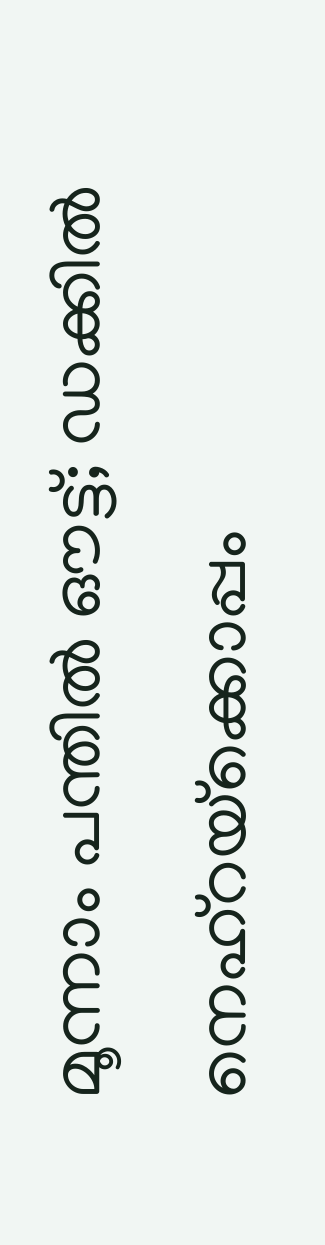മൂന്നാം പന്തില്‍ ഔട്ട്; ഡക്കില്‍ നെഹ്‌റയ്‌ക്കൊപ്പം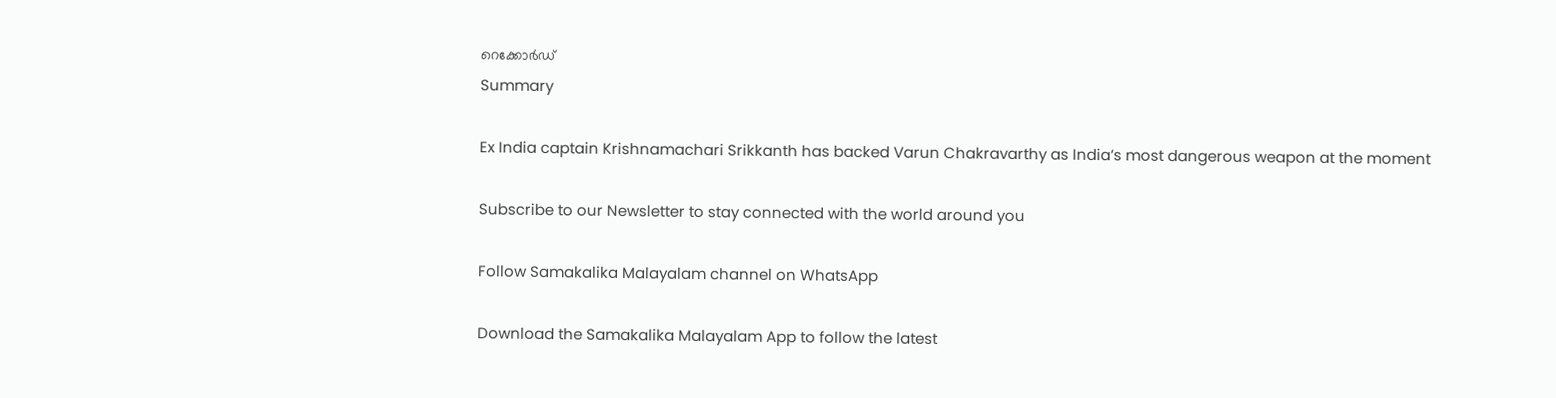റെക്കോര്‍ഡ്
Summary

Ex India captain Krishnamachari Srikkanth has backed Varun Chakravarthy as India’s most dangerous weapon at the moment

Subscribe to our Newsletter to stay connected with the world around you

Follow Samakalika Malayalam channel on WhatsApp

Download the Samakalika Malayalam App to follow the latest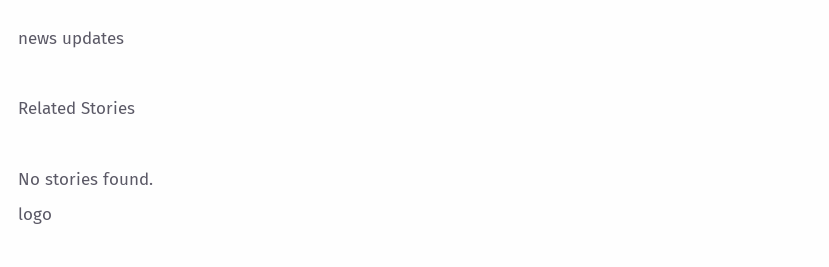news updates

Related Stories

No stories found.
logo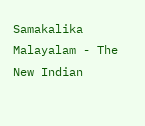Samakalika Malayalam - The New Indian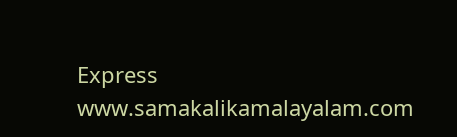Express
www.samakalikamalayalam.com